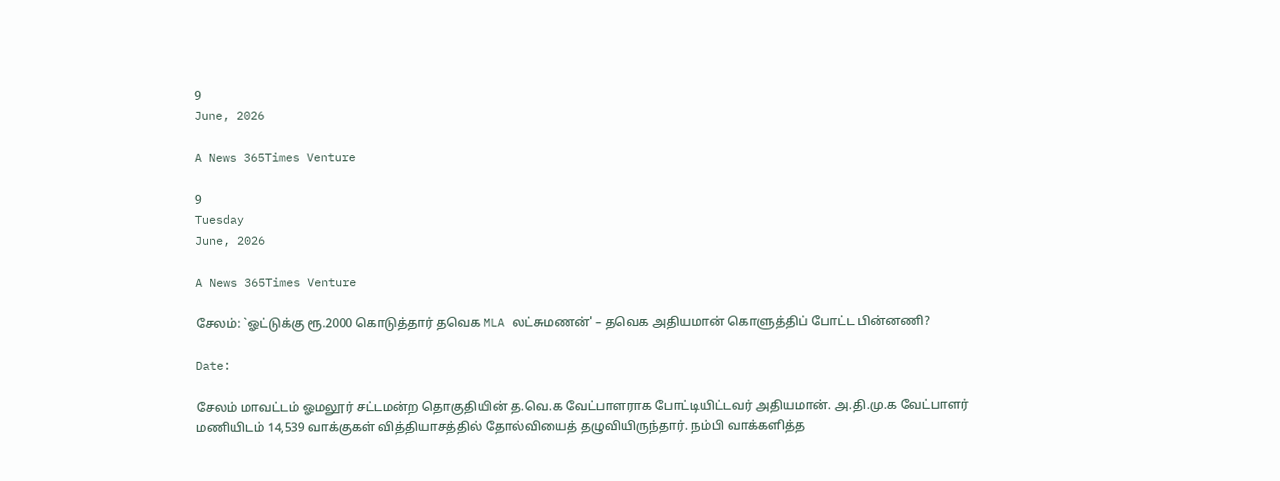9
June, 2026

A News 365Times Venture

9
Tuesday
June, 2026

A News 365Times Venture

சேலம்: `ஓட்டுக்கு ரூ.2000 கொடுத்தார் தவெக MLA லட்சுமணன்' – தவெக அதியமான் கொளுத்திப் போட்ட பின்னணி?

Date:

சேலம் மாவட்டம் ஓமலூர் சட்டமன்ற தொகுதியின் த.வெ.க வேட்பாளராக போட்டியிட்டவர் அதியமான். அ.தி.மு.க வேட்பாளர் மணியிடம் 14,539 வாக்குகள் வித்தியாசத்தில் தோல்வியைத் தழுவியிருந்தார். நம்பி வாக்களித்த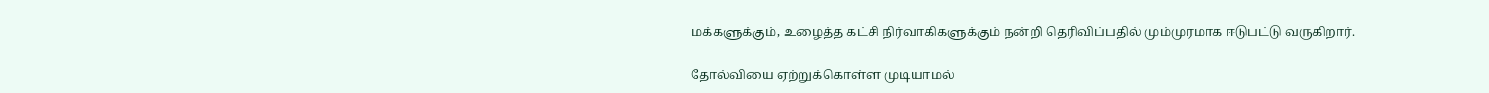மக்களுக்கும், உழைத்த கட்சி நிர்வாகிகளுக்கும் நன்றி தெரிவிப்பதில் மும்முரமாக ஈடுபட்டு வருகிறார்.

தோல்வியை ஏற்றுக்கொள்ள முடியாமல்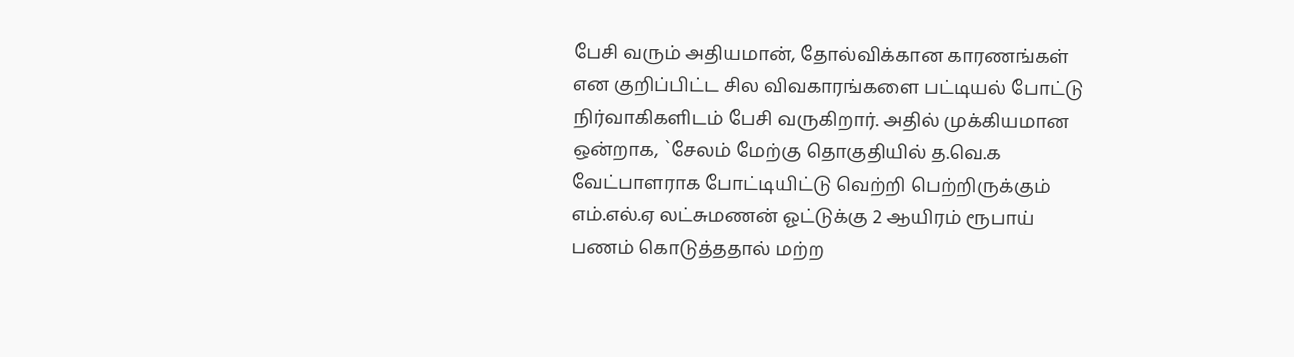பேசி வரும் அதியமான், தோல்விக்கான காரணங்கள் என குறிப்பிட்ட சில விவகாரங்களை பட்டியல் போட்டு நிர்வாகிகளிடம் பேசி வருகிறார். அதில் முக்கியமான ஒன்றாக, `சேலம் மேற்கு தொகுதியில் த.வெ.க வேட்பாளராக போட்டியிட்டு வெற்றி பெற்றிருக்கும் எம்.எல்.ஏ லட்சுமணன் ஓட்டுக்கு 2 ஆயிரம் ரூபாய் பணம் கொடுத்ததால் மற்ற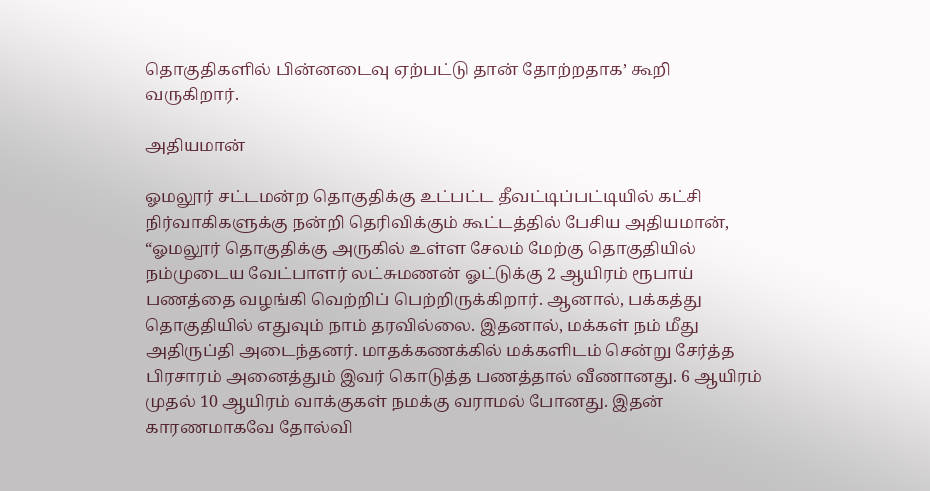தொகுதிகளில் பின்னடைவு ஏற்பட்டு தான் தோற்றதாக’ கூறி வருகிறார்.

அதியமான்

ஓமலூர் சட்டமன்ற தொகுதிக்கு உட்பட்ட தீவட்டிப்பட்டியில் கட்சி நிர்வாகிகளுக்கு நன்றி தெரிவிக்கும் கூட்டத்தில் பேசிய அதியமான், “ஓமலூர் தொகுதிக்கு அருகில் உள்ள சேலம் மேற்கு தொகுதியில் நம்முடைய வேட்பாளர் லட்சுமணன் ஓட்டுக்கு 2 ஆயிரம் ரூபாய் பணத்தை வழங்கி வெற்றிப் பெற்றிருக்கிறார். ஆனால், பக்கத்து தொகுதியில் எதுவும் நாம் தரவில்லை. இதனால், மக்கள் நம் மீது அதிருப்தி அடைந்தனர். மாதக்கணக்கில் மக்களிடம் சென்று சேர்த்த பிரசாரம் அனைத்தும் இவர் கொடுத்த பணத்தால் வீணானது. 6 ஆயிரம் முதல் 10 ஆயிரம் வாக்குகள் நமக்கு வராமல் போனது. இதன் காரணமாகவே தோல்வி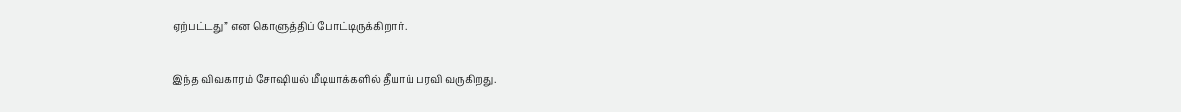ஏற்பட்டது” என கொளுத்திப் போட்டிருக்கிறார்.

இந்த விவகாரம் சோஷியல் மீடியாக்களில் தீயாய் பரவி வருகிறது.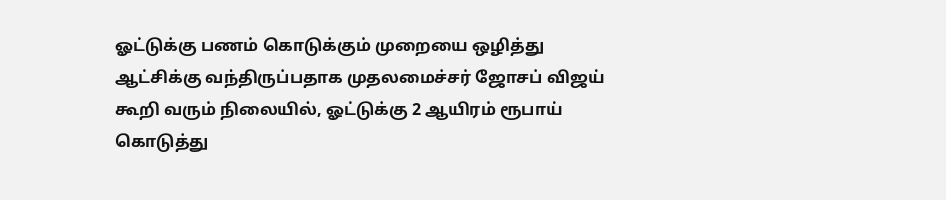ஓட்டுக்கு பணம் கொடுக்கும் முறையை ஒழித்து ஆட்சிக்கு வந்திருப்பதாக முதலமைச்சர் ஜோசப் விஜய் கூறி வரும் நிலையில், ஓட்டுக்கு 2 ஆயிரம் ரூபாய் கொடுத்து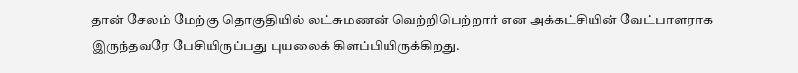தான் சேலம் மேற்கு தொகுதியில் லட்சுமணன் வெற்றிபெற்றார் என அக்கட்சியின் வேட்பாளராக இருந்தவரே பேசியிருப்பது புயலைக் கிளப்பியிருக்கிறது.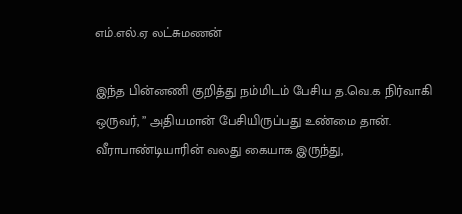எம்.எல்.ஏ லட்சுமணன்

இந்த பின்னணி குறித்து நம்மிடம் பேசிய த.வெ.க நிர்வாகி ஒருவர், ” அதியமான் பேசியிருப்பது உண்மை தான். வீராபாண்டியாரின் வலது கையாக இருந்து,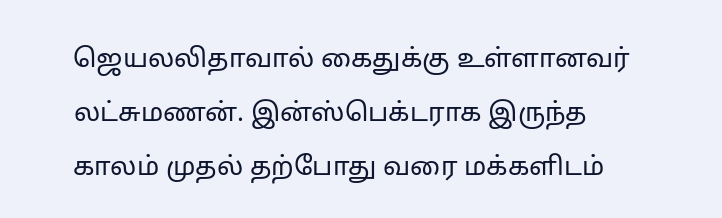ஜெயலலிதாவால் கைதுக்கு உள்ளானவர் லட்சுமணன். இன்ஸ்பெக்டராக இருந்த காலம் முதல் தற்போது வரை மக்களிடம்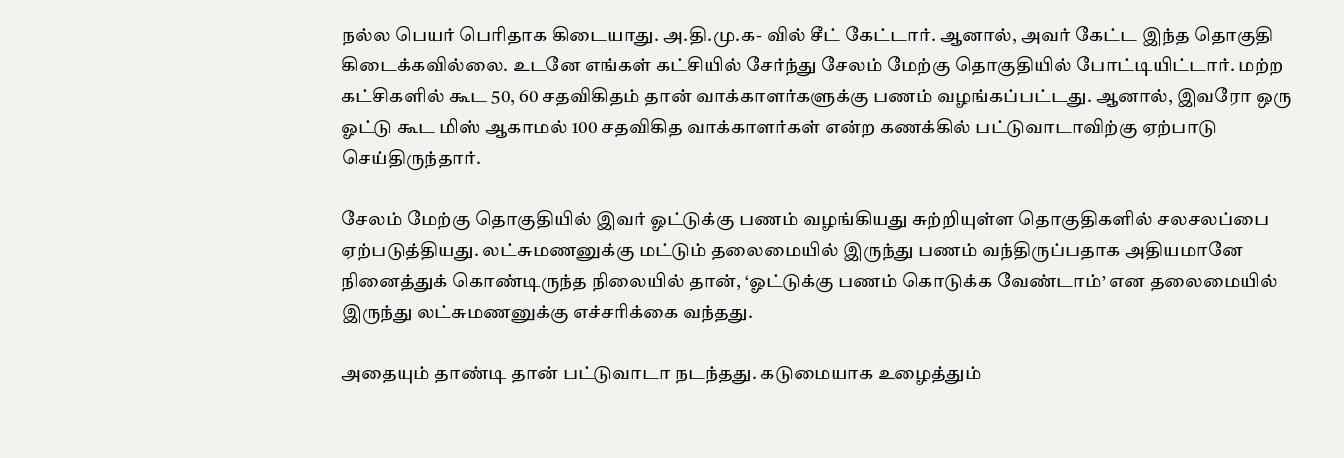நல்ல பெயர் பெரிதாக கிடையாது. அ.தி.மு.க- வில் சீட் கேட்டார். ஆனால், அவர் கேட்ட இந்த தொகுதி கிடைக்கவில்லை. உடனே எங்கள் கட்சியில் சேர்ந்து சேலம் மேற்கு தொகுதியில் போட்டியிட்டார். மற்ற கட்சிகளில் கூட 50, 60 சதவிகிதம் தான் வாக்காளர்களுக்கு பணம் வழங்கப்பட்டது. ஆனால், இவரோ ஒரு ஓட்டு கூட மிஸ் ஆகாமல் 100 சதவிகித வாக்காளர்கள் என்ற கணக்கில் பட்டுவாடாவிற்கு ஏற்பாடு செய்திருந்தார்.

சேலம் மேற்கு தொகுதியில் இவர் ஓட்டுக்கு பணம் வழங்கியது சுற்றியுள்ள தொகுதிகளில் சலசலப்பை ஏற்படுத்தியது. லட்சுமணனுக்கு மட்டும் தலைமையில் இருந்து பணம் வந்திருப்பதாக அதியமானே நினைத்துக் கொண்டிருந்த நிலையில் தான், ‘ஓட்டுக்கு பணம் கொடுக்க வேண்டாம்’ என தலைமையில் இருந்து லட்சுமணனுக்கு எச்சரிக்கை வந்தது.

அதையும் தாண்டி தான் பட்டுவாடா நடந்தது. கடுமையாக உழைத்தும்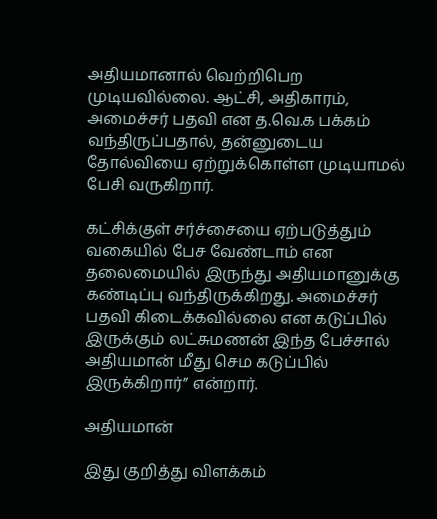அதியமானால் வெற்றிபெற முடியவில்லை. ஆட்சி, அதிகாரம், அமைச்சர் பதவி என த.வெ.க பக்கம் வந்திருப்பதால், தன்னுடைய தோல்வியை ஏற்றுக்கொள்ள முடியாமல் பேசி வருகிறார்.

கட்சிக்குள் சர்ச்சையை ஏற்படுத்தும் வகையில் பேச வேண்டாம் என தலைமையில் இருந்து அதியமானுக்கு கண்டிப்பு வந்திருக்கிறது. அமைச்சர் பதவி கிடைக்கவில்லை என கடுப்பில் இருக்கும் லட்சுமணன் இந்த பேச்சால் அதியமான் மீது செம கடுப்பில் இருக்கிறார்” என்றார்.

அதியமான்

இது குறித்து விளக்கம்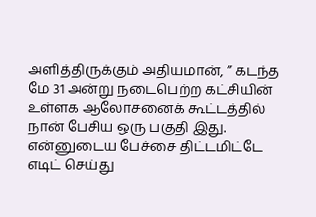அளித்திருக்கும் அதியமான், ” கடந்த மே 31 அன்று நடைபெற்ற கட்சியின் உள்ளக ஆலோசனைக் கூட்டத்தில் நான் பேசிய ஒரு பகுதி இது. என்னுடைய பேச்சை திட்டமிட்டே எடிட் செய்து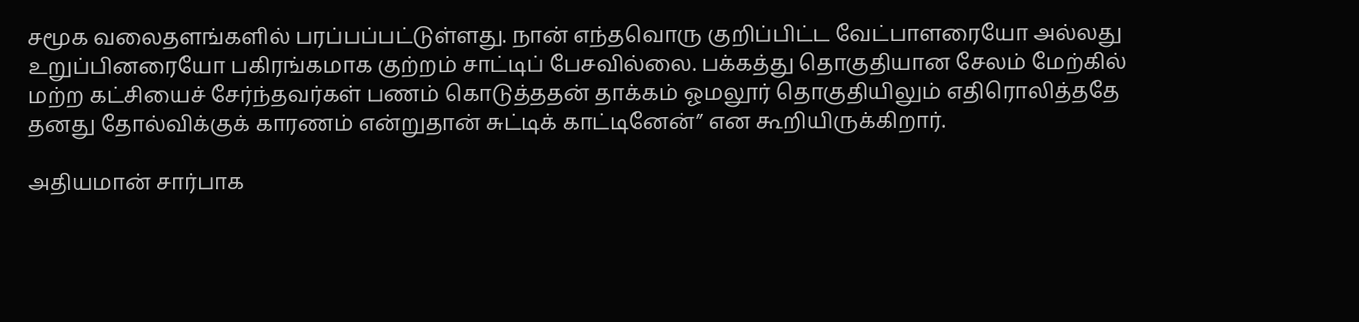சமூக வலைதளங்களில் பரப்பப்பட்டுள்ளது. நான் எந்தவொரு குறிப்பிட்ட வேட்பாளரையோ அல்லது உறுப்பினரையோ பகிரங்கமாக குற்றம் சாட்டிப் பேசவில்லை. பக்கத்து தொகுதியான சேலம் மேற்கில் மற்ற கட்சியைச் சேர்ந்தவர்கள் பணம் கொடுத்ததன் தாக்கம் ஓமலூர் தொகுதியிலும் எதிரொலித்ததே தனது தோல்விக்குக் காரணம் என்றுதான் சுட்டிக் காட்டினேன்” என கூறியிருக்கிறார்.

அதியமான் சார்பாக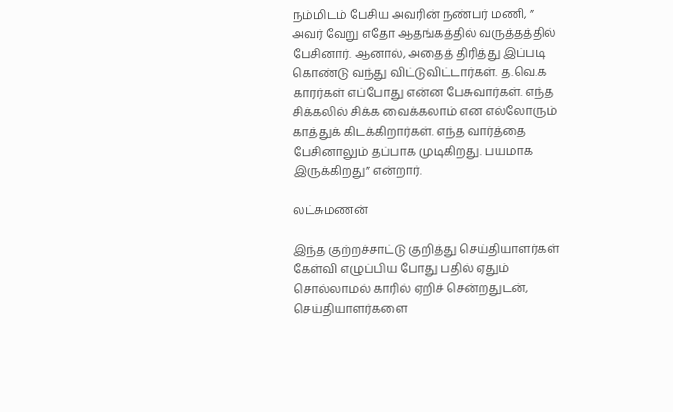நம்மிடம் பேசிய அவரின் நண்பர் மணி, ” அவர் வேறு எதோ ஆதங்கத்தில் வருத்தத்தில் பேசினார். ஆனால், அதைத் திரித்து இப்படி கொண்டு வந்து விட்டுவிட்டார்கள். த.வெ.க காரர்கள் எப்போது என்ன பேசுவார்கள். எந்த சிக்கலில் சிக்க வைக்கலாம் என எல்லோரும் காத்துக் கிடக்கிறார்கள். எந்த வார்த்தை பேசினாலும் தப்பாக முடிகிறது. பயமாக இருக்கிறது” என்றார்.

லட்சுமணன்

இந்த குற்றச்சாட்டு குறித்து செய்தியாளர்கள் கேள்வி எழுப்பிய போது பதில் ஏதும் சொல்லாமல் காரில் ஏறிச் சென்றதுடன், செய்தியாளர்களை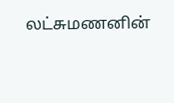லட்சுமணனின்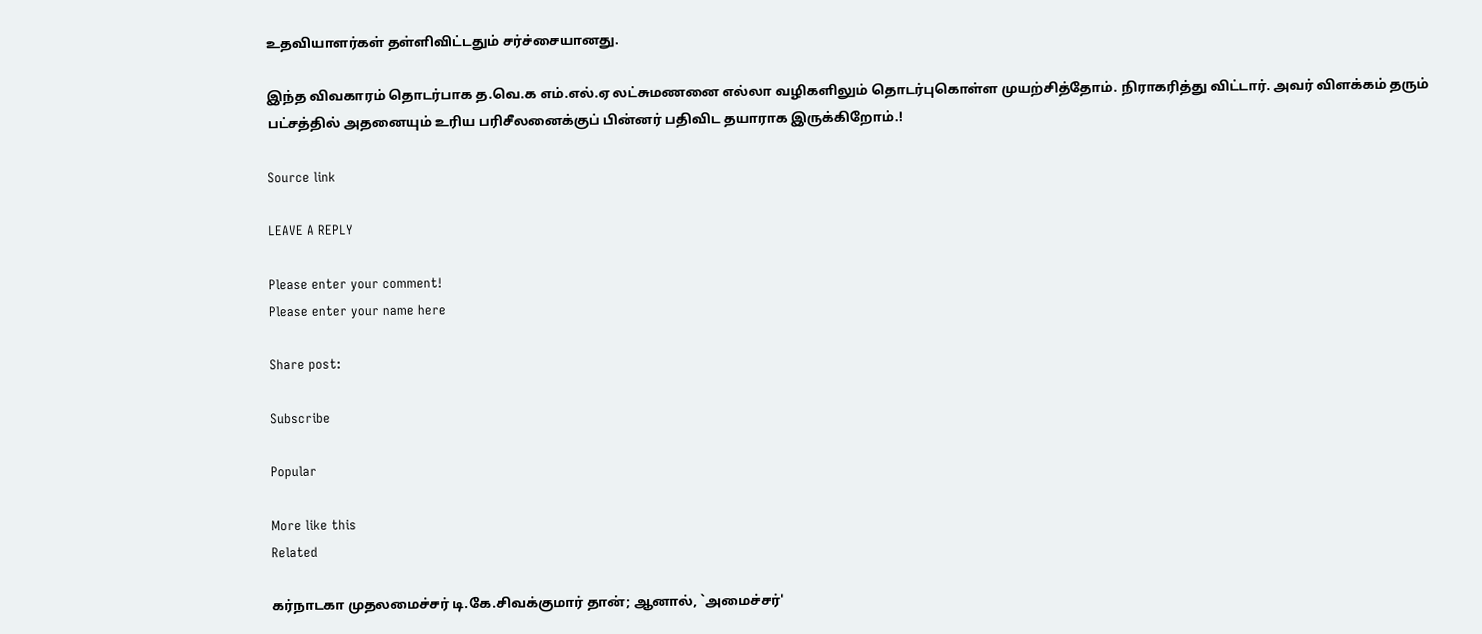உதவியாளர்கள் தள்ளிவிட்டதும் சர்ச்சையானது.

இந்த விவகாரம் தொடர்பாக த‌.வெ.க எம்.எல்.ஏ லட்சுமணனை எல்லா வழிகளிலும் தொடர்புகொள்ள முயற்சித்தோம்‌. நிராகரித்து விட்டார். அவர் விளக்கம் தரும் பட்சத்தில் அதனையும் உரிய பரிசீலனைக்குப் பின்னர் பதிவிட தயாராக இருக்கிறோம்.!

Source link

LEAVE A REPLY

Please enter your comment!
Please enter your name here

Share post:

Subscribe

Popular

More like this
Related

கர்நாடகா முதலமைச்சர் டி.கே.சிவக்குமார் தான்; ஆனால், `அமைச்சர்'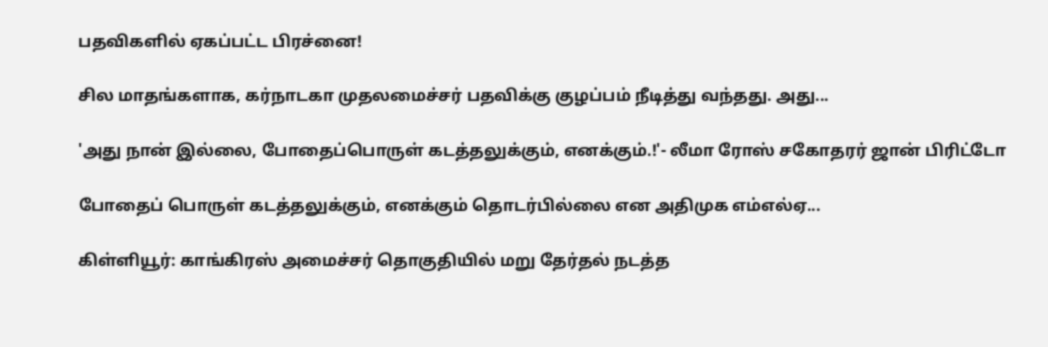பதவிகளில் ஏகப்பட்ட பிரச்னை!

சில மாதங்களாக, கர்நாடகா முதலமைச்சர் பதவிக்கு குழப்பம் நீடித்து வந்தது. அது...

'அது நான் இல்லை, போதைப்பொருள் கடத்தலுக்கும், எனக்கும்.!'- லீமா ரோஸ் சகோதரர் ஜான் பிரிட்டோ

போதைப் பொருள் கடத்தலுக்கும், எனக்கும் தொடர்பில்லை என அதிமுக எம்எல்ஏ...

கிள்ளியூர்: காங்கிரஸ் அமைச்சர் தொகுதியில் மறு தேர்தல் நடத்த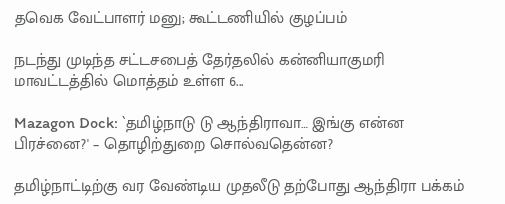தவெக வேட்பாளர் மனு; கூட்டணியில் குழப்பம்

நடந்து முடிந்த சட்டசபைத் தேர்தலில் கன்னியாகுமரி மாவட்டத்தில் மொத்தம் உள்ள 6...

Mazagon Dock: `தமிழ்நாடு டு ஆந்திராவா… இங்கு என்ன பிரச்னை?' – தொழிற்துறை சொல்வதென்ன?

தமிழ்நாட்டிற்கு வர வேண்டிய முதலீடு தற்போது ஆந்திரா பக்கம்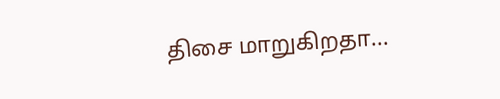திசை மாறுகிறதா...